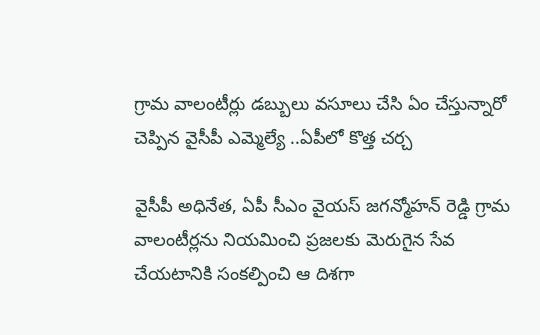గ్రామ వాలంటీర్లు డబ్బులు వసూలు చేసి ఏం చేస్తున్నారో చెప్పిన వైసీపీ ఎమ్మెల్యే ..ఏపీలో కొత్త చర్చ

వైసీపీ అధినేత, ఏపీ సీఎం వైయస్ జగన్మోహన్ రెడ్డి గ్రామ వాలంటీర్లను నియమించి ప్రజలకు మెరుగైన సేవ చేయటానికి సంకల్పించి ఆ దిశగా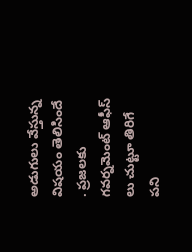అడుగులు వేస్తున్న విషయం తెలిసిందే . ప్రజలకు గవర్నమెంట్ ఆఫీస్ లు చుట్టూ తిరిగే పని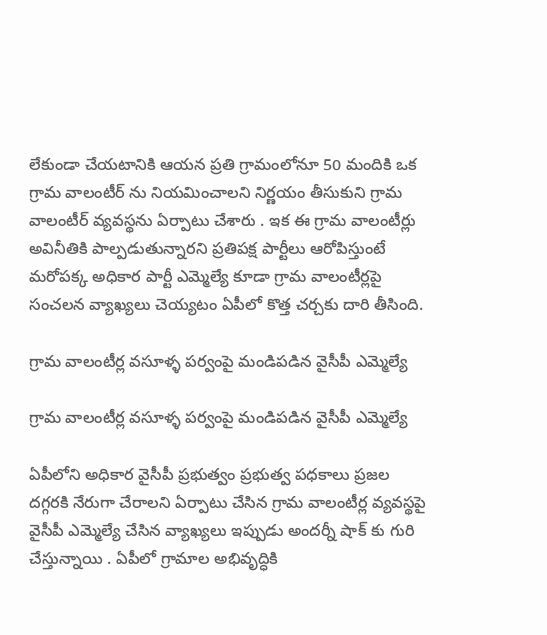లేకుండా చేయటానికి ఆయన ప్రతి గ్రామంలోనూ 50 మందికి ఒక గ్రామ వాలంటీర్ ను నియమించాలని నిర్ణయం తీసుకుని గ్రామ వాలంటీర్ వ్యవస్థను ఏర్పాటు చేశారు . ఇక ఈ గ్రామ వాలంటీర్లు అవినీతికి పాల్పడుతున్నారని ప్రతిపక్ష పార్టీలు ఆరోపిస్తుంటే మరోపక్క అధికార పార్టీ ఎమ్మెల్యే కూడా గ్రామ వాలంటీర్లపై సంచలన వ్యాఖ్యలు చెయ్యటం ఏపీలో కొత్త చర్చకు దారి తీసింది.

గ్రామ వాలంటీర్ల వసూళ్ళ పర్వంపై మండిపడిన వైసీపీ ఎమ్మెల్యే

గ్రామ వాలంటీర్ల వసూళ్ళ పర్వంపై మండిపడిన వైసీపీ ఎమ్మెల్యే

ఏపీలోని అధికార వైసీపీ ప్రభుత్వం ప్రభుత్వ పధకాలు ప్రజల దగ్గరకి నేరుగా చేరాలని ఏర్పాటు చేసిన గ్రామ వాలంటీర్ల వ్యవస్థపై వైసీపీ ఎమ్మెల్యే చేసిన వ్యాఖ్యలు ఇప్పుడు అందర్నీ షాక్ కు గురి చేస్తున్నాయి . ఏపీలో గ్రామాల అభివృద్ధికి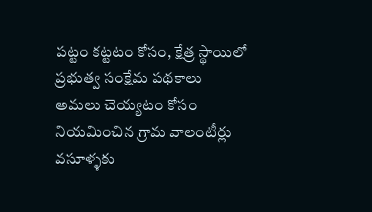పట్టం కట్టటం కోసం, క్షేత్ర స్థాయిలో ప్రభుత్వ సంక్షేమ పథకాలు అమలు చెయ్యటం కోసం నియమించిన గ్రామ వాలంటీర్లు వసూళ్ళకు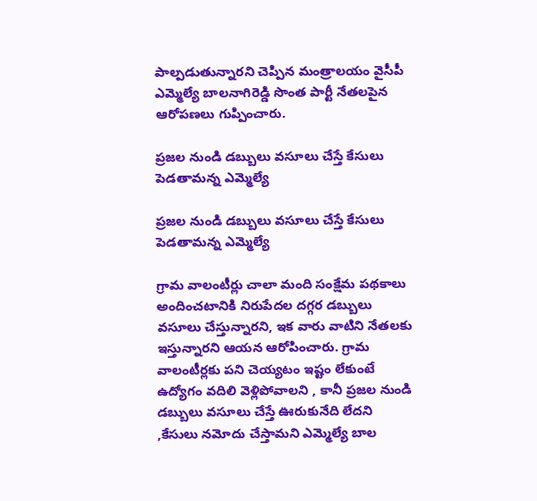పాల్పడుతున్నారని చెప్పిన మంత్రాలయం వైసీపీ ఎమ్మెల్యే బాలనాగిరెడ్డి సొంత పార్టీ నేతలపైన ఆరోపణలు గుప్పించారు.

ప్రజల నుండి డబ్బులు వసూలు చేస్తే కేసులు పెడతామన్న ఎమ్మెల్యే

ప్రజల నుండి డబ్బులు వసూలు చేస్తే కేసులు పెడతామన్న ఎమ్మెల్యే

గ్రామ వాలంటీర్లు చాలా మంది సంక్షేమ పథకాలు అందించటానికి నిరుపేదల దగ్గర డబ్బులు వసూలు చేస్తున్నారని, ఇక వారు వాటిని నేతలకు ఇస్తున్నారని ఆయన ఆరోపించారు. గ్రామ వాలంటీర్లకు పని చెయ్యటం ఇష్టం లేకుంటే ఉద్యోగం వదిలి వెళ్లిపోవాలని , కానీ ప్రజల నుండి డబ్బులు వసూలు చేస్తే ఊరుకునేది లేదని ,కేసులు నమోదు చేస్తామని ఎమ్మెల్యే బాల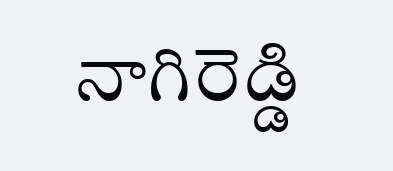నాగిరెడ్డి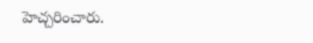హెచ్చరించారు.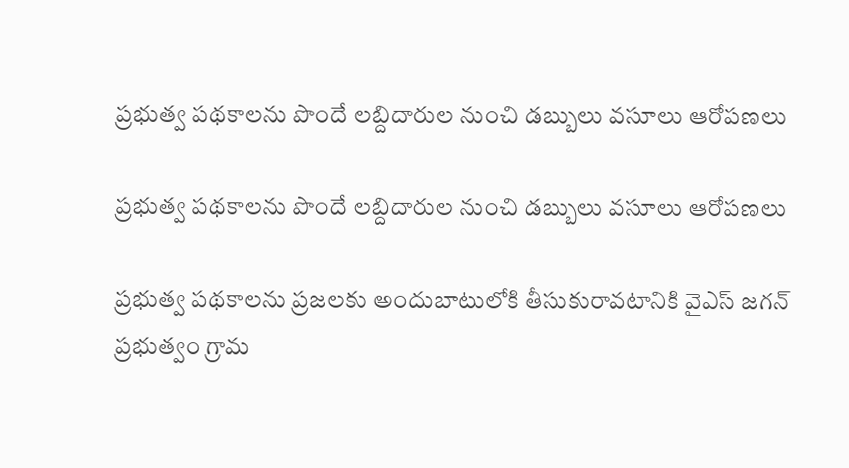ప్రభుత్వ పథకాలను పొందే లబ్దిదారుల నుంచి డబ్బులు వసూలు ఆరోపణలు

ప్రభుత్వ పథకాలను పొందే లబ్దిదారుల నుంచి డబ్బులు వసూలు ఆరోపణలు

ప్రభుత్వ పథకాలను ప్రజలకు అందుబాటులోకి తీసుకురావటానికి వైఎస్ జగన్ ప్రభుత్వం గ్రామ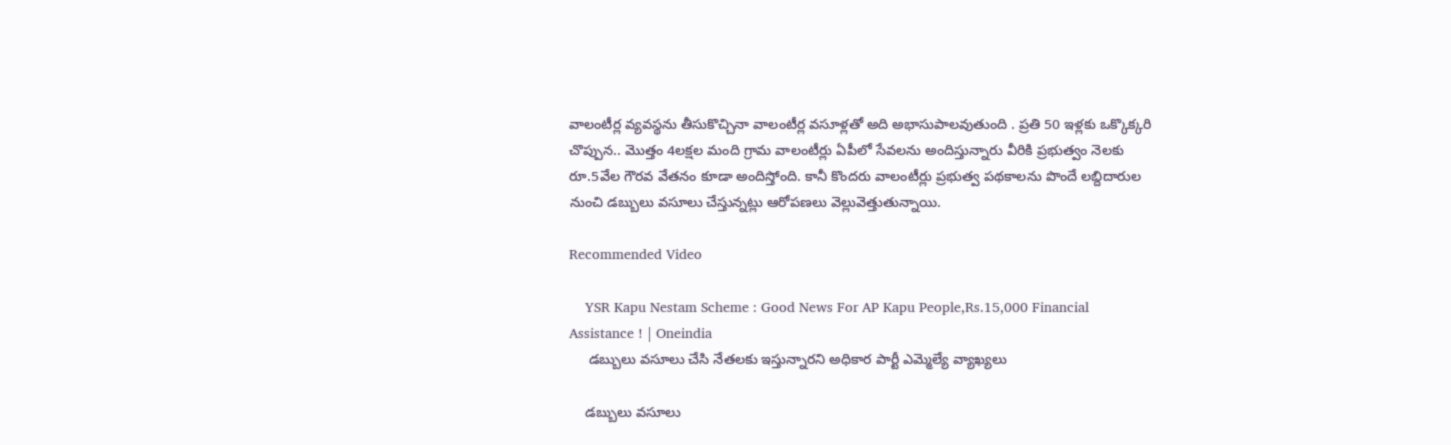వాలంటీర్ల వ్యవస్థను తీసుకొచ్చినా వాలంటీర్ల వసూళ్లతో అది అభాసుపాలవుతుంది . ప్రతి 50 ఇళ్లకు ఒక్కొక్కరి చొప్పున.. మొత్తం 4లక్షల మంది గ్రామ వాలంటీర్లు ఏపీలో సేవలను అందిస్తున్నారు వీరికి ప్రభుత్వం నెలకు రూ.5వేల గౌరవ వేతనం కూడా అందిస్తోంది. కానీ కొందరు వాలంటీర్లు ప్రభుత్వ పథకాలను పొందే లబ్దిదారుల నుంచి డబ్బులు వసూలు చేస్తున్నట్లు ఆరోపణలు వెల్లువెత్తుతున్నాయి.

Recommended Video

    YSR Kapu Nestam Scheme : Good News For AP Kapu People,Rs.15,000 Financial Assistance ! | Oneindia
     డబ్బులు వసూలు చేసి నేతలకు ఇస్తున్నారని అధికార పార్టీ ఎమ్మెల్యే వ్యాఖ్యలు

    డబ్బులు వసూలు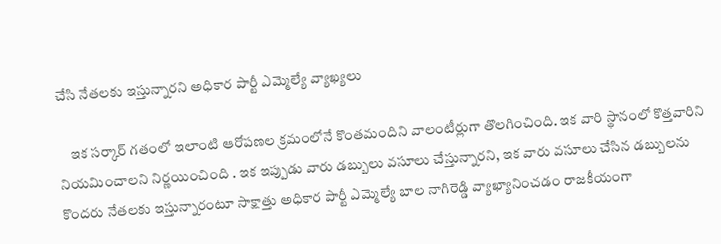చేసి నేతలకు ఇస్తున్నారని అధికార పార్టీ ఎమ్మెల్యే వ్యాఖ్యలు

    ఇక సర్కార్ గతంలో ఇలాంటి ఆరోపణల క్రమంలోనే కొంతమందిని వాలంటీర్లుగా తొలగించింది. ఇక వారి స్థానంలో కొత్తవారిని నియమించాలని నిర్ణయించింది . ఇక ఇప్పుడు వారు డబ్బులు వసూలు చేస్తున్నారని, ఇక వారు వసూలు చేసిన డబ్బులను కొందరు నేతలకు ఇస్తున్నారంటూ సాక్షాత్తు అధికార పార్టీ ఎమ్మెల్యే బాల నాగిరెడ్డి వ్యాఖ్యానించడం రాజకీయంగా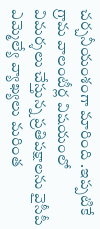చర్చనీయంశంగా మారింది .ఇప్పటికే గ్రామ వాలంటీర్ల విషయంలో విమర్శలు చేస్తున్న ప్రతిపక్షాలను వైసీపీ ఎమ్మెల్యే వ్యాఖ్యలు మరింత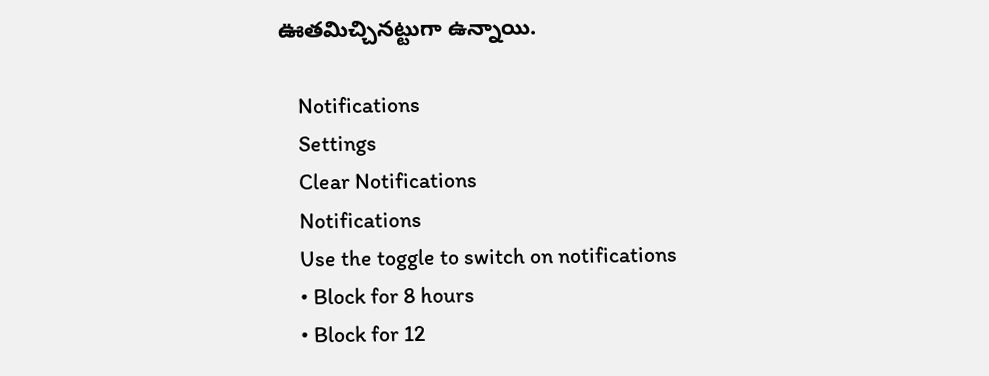ఊతమిచ్చినట్టుగా ఉన్నాయి.

    Notifications
    Settings
    Clear Notifications
    Notifications
    Use the toggle to switch on notifications
    • Block for 8 hours
    • Block for 12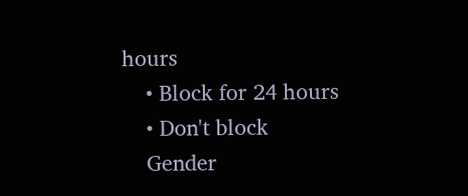hours
    • Block for 24 hours
    • Don't block
    Gender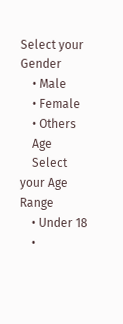Select your Gender
    • Male
    • Female
    • Others
    Age
    Select your Age Range
    • Under 18
    •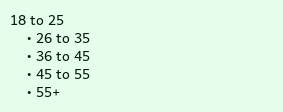18 to 25
    • 26 to 35
    • 36 to 45
    • 45 to 55
    • 55+